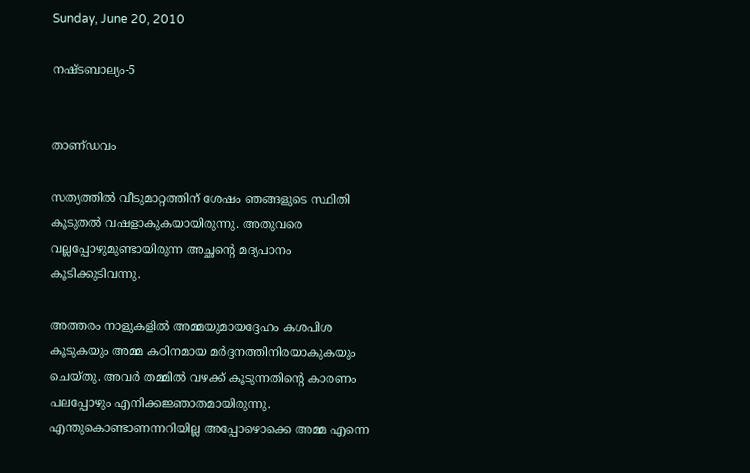Sunday, June 20, 2010

നഷ്ടബാല്യം-5


താണ്‌ഡവം

സത്യത്തില്‍ വീടുമാറ്റത്തിന്‌ ശേഷം ഞങ്ങളുടെ സ്ഥിതി കൂടുതല്‍ വഷളാകുകയായിരുന്നു. അതുവരെ വല്ലപ്പോഴുമുണ്ടായിരുന്ന അച്ഛന്റെ മദ്യപാനം കൂടിക്കുടിവന്നു.

അത്തരം നാളുകളില്‍ അമ്മയുമായദ്ദേഹം കശപിശ കൂടുകയും അമ്മ കഠിനമായ മര്‍ദ്ദനത്തിനിരയാകുകയും ചെയ്‌തു. അവര്‍ തമ്മില്‍ വഴക്ക്‌ കൂടുന്നതിന്റെ കാരണം പലപ്പോഴും എനിക്കജ്ഞാതമായിരുന്നു. എന്തുകൊണ്ടാണന്നറിയില്ല അപ്പോഴൊക്കെ അമ്മ എന്നെ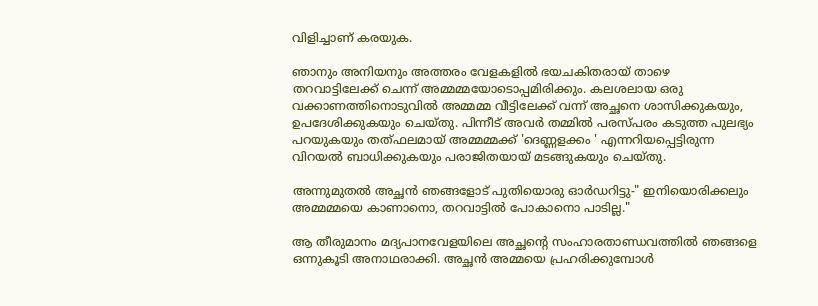വിളിച്ചാണ്‌ കരയുക.

ഞാനും അനിയനും അത്തരം വേളകളില്‍ ഭയചകിതരായ്‌ താഴെ തറവാട്ടിലേക്ക്‌ ചെന്ന്‌ അമ്മമ്മയോടൊപ്പമിരിക്കും. കലശലായ ഒരു വക്കാണത്തിനൊടുവില്‍ അമ്മമ്മ വീട്ടിലേക്ക്‌ വന്ന്‌ അച്ഛനെ ശാസിക്കുകയും, ഉപദേശിക്കുകയും ചെയ്‌തു. പിന്നീട്‌ അവര്‍ തമ്മില്‍ പരസ്‌പരം കടുത്ത പുലഭ്യം പറയുകയും തത്‌ഫലമായ്‌ അമ്മമ്മക്ക്‌ 'ദെണ്ണളക്കം ' എന്നറിയപ്പെട്ടിരുന്ന വിറയല്‍ ബാധിക്കുകയും പരാജിതയായ്‌ മടങ്ങുകയും ചെയ്‌തു.

അന്നുമുതല്‍ അച്ഛന്‍ ഞങ്ങളോട്‌ പുതിയൊരു ഓര്‍ഡറിട്ടു-" ഇനിയൊരിക്കലും അമ്മമ്മയെ കാണാനൊ, തറവാട്ടില്‍ പോകാനൊ പാടില്ല."

ആ തീരുമാനം മദ്യപാനവേളയിലെ അച്ഛന്റെ സംഹാരതാണ്ഡവത്തില്‍ ഞങ്ങളെ ഒന്നുകൂടി അനാഥരാക്കി. അച്ഛന്‍ അമ്മയെ പ്രഹരിക്കുമ്പോള്‍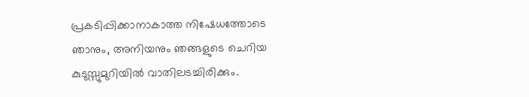പ്രകടിപ്പിക്കാനാകാത്ത നിഷേധത്തോടെ ഞാനും, അനിയനും ഞങ്ങളുടെ ചെറിയ കുടുസ്സുമുറിയില്‍ വാതിലടച്ചിരിക്കും.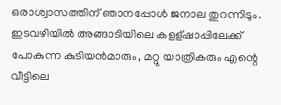ഒരാശ്വാസത്തിന്‌ ഞാനപ്പോള്‍ ജനാല തുറന്നിടും. ഇടവഴിയില്‍ അങ്ങാടിയിലെ കളള്‌ഷാപ്പിലേക്ക്‌ പോകുന്ന കുടിയന്‍മാരും, മറ്റു യാത്രികരും എന്റെ വീട്ടിലെ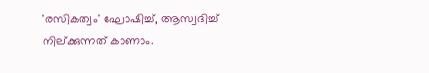'രസികത്വം' ഘോഷിച്ച്‌, ആസ്വദിച്ച്‌ നില്‌ക്കുന്നത്‌ കാണാം.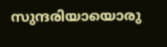സുന്ദരിയായൊരു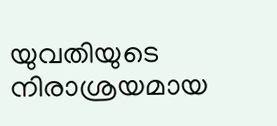യുവതിയുടെ നിരാശ്രയമായ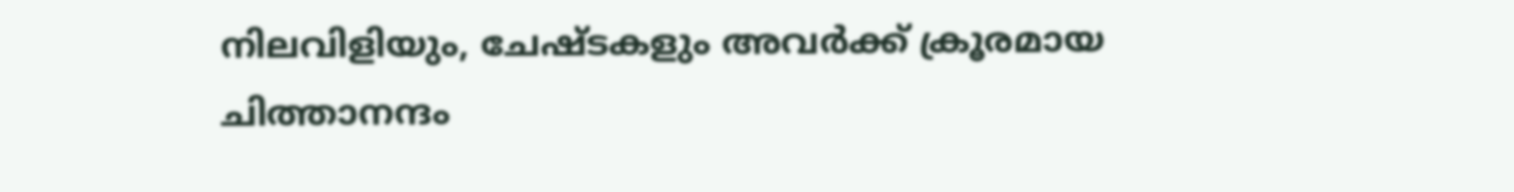നിലവിളിയും, ചേഷ്ടകളും അവര്‍ക്ക്‌ ക്രൂരമായ ചിത്താനന്ദം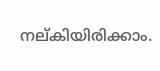നല്‌കിയിരിക്കാം.